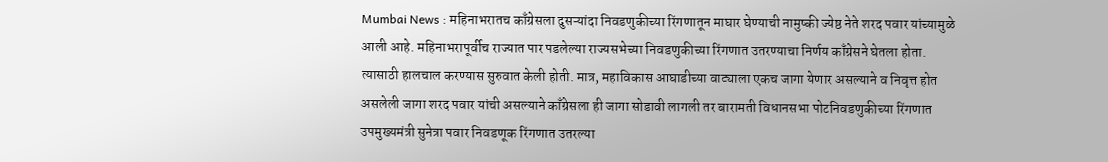Mumbai News : महिनाभरातच काँग्रेसला दुसऱ्यांदा निवडणुकीच्या रिंगणातून माघार घेण्याची नामुष्की ज्येष्ठ नेते शरद पवार यांच्यामुळे आली आहे. महिनाभरापूर्वीच राज्यात पार पडलेल्या राज्यसभेच्या निवडणुकीच्या रिंगणात उतरण्याचा निर्णय काँग्रेसने घेतला होता. त्यासाठी हालचाल करण्यास सुरुवात केली होती. मात्र, महाविकास आघाडीच्या वाट्याला एकच जागा येणार असल्याने व निवृत्त होत असलेली जागा शरद पवार यांची असल्याने काँग्रेसला ही जागा सोडावी लागली तर बारामती विधानसभा पोटनिवडणुकीच्या रिंगणात उपमुख्यमंत्री सुनेत्रा पवार निवडणूक रिंगणात उतरल्या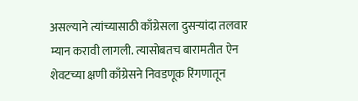असल्याने त्यांच्यासाठी काँग्रेसला दुसऱ्यांदा तलवार म्यान करावी लागली. त्यासोबतच बारामतीत ऐन शेवटच्या क्षणी काँग्रेसने निवडणूक रिंगणातून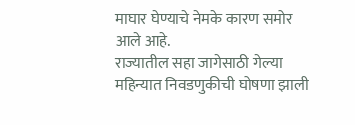माघार घेण्याचे नेमके कारण समोर आले आहे.
राज्यातील सहा जागेसाठी गेल्या महिन्यात निवडणुकीची घोषणा झाली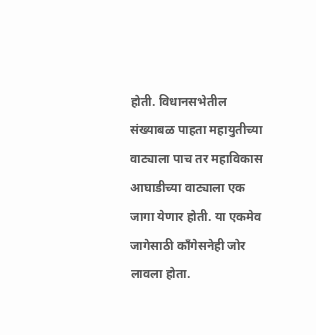होती. विधानसभेतील संख्याबळ पाहता महायुतीच्या वाट्याला पाच तर महाविकास आघाडीच्या वाट्याला एक जागा येणार होती. या एकमेव जागेसाठी कॉंगेसनेही जोर लावला होता.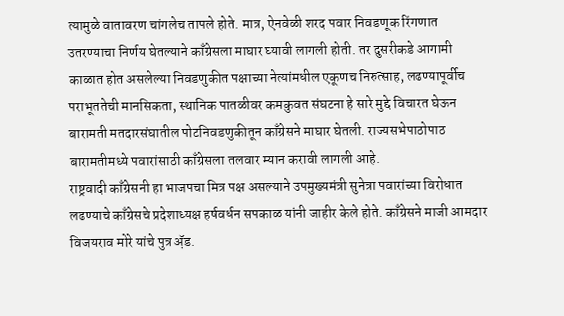त्यामुळे वातावरण चांगलेच तापले होते. मात्र, ऐनवेळी शरद पवार निवडणूक रिंगणात उतरण्याचा निर्णय घेतल्याने काँग्रेसला माघार घ्यावी लागली होती. तर दुसरीकडे आगामी काळात होत असलेल्या निवडणुकीत पक्षाच्या नेत्यांमधील एकूणच निरुत्साह, लढण्यापूर्वीच पराभूततेची मानसिकता, स्थानिक पातळीवर कमकुवत संघटना हे सारे मुद्दे विचारत घेऊन बारामती मतदारसंघातील पोटनिवडणुकीतून काँग्रेसने माघार घेतली. राज्यसभेपाठोपाठ बारामतीमध्ये पवारांसाठी काँग्रेसला तलवार म्यान करावी लागली आहे.
राष्ट्रवादी काँग्रेसनी हा भाजपचा मित्र पक्ष असल्याने उपमुख्यमंत्री सुनेत्रा पवारांच्या विरोधात लढण्याचे काँग्रेसचे प्रदेशाध्यक्ष हर्षवर्धन सपकाळ यांनी जाहीर केले होते. काँग्रेसने माजी आमदार विजयराव मोरे यांचे पुत्र ॲ़ड.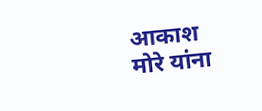आकाश मोरे यांना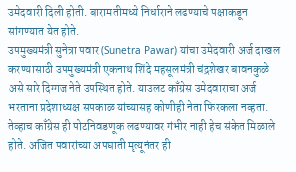उमेदवारी दिली होती. बारामतीमध्ये निर्धाराने लढण्याचे पक्षाकडून सांगण्यात येत होते.
उपमुख्यमंत्री सुनेत्रा पवार (Sunetra Pawar) यांचा उमेदवारी अर्ज दाखल करण्यासाठी उपमुख्यमंत्री एकनाथ शिंदे महसूलमंत्री चंद्रशेखर बावनकुळे असे सारे दिग्गज नेते उपस्थित होते. याउलट काँग्रेस उमेदवाराचा अर्ज भरताना प्रदेशाध्यक्ष सपकाळ यांच्यासह कोणीही नेता फिरकला नव्हता. तेव्हाच काँग्रेस ही पोटनिवडणूक लढण्यावर गंभीर नाही हेच संकेत मिळाले होते. अजित पवारांच्या अपघाती मृत्यूनंतर ही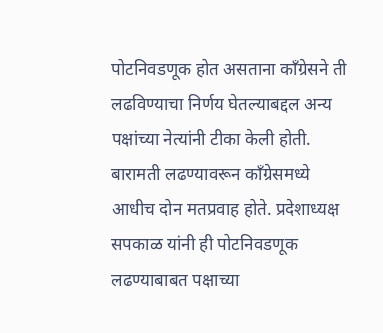पोटनिवडणूक होत असताना काँग्रेसने ती लढविण्याचा निर्णय घेतल्याबद्दल अन्य पक्षांच्या नेत्यांनी टीका केली होती.
बारामती लढण्यावरून काँग्रेसमध्ये आधीच दोन मतप्रवाह होते. प्रदेशाध्यक्ष सपकाळ यांनी ही पोटनिवडणूक लढण्याबाबत पक्षाच्या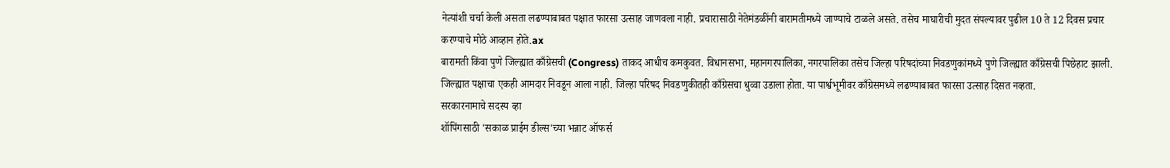नेत्यांशी चर्चा केली असता लढण्याबाबत पक्षात फारसा उत्साह जाणवला नाही. प्रचारासाठी नेतेमंडळींनी बारामतीमध्ये जाण्याचे टाळले असते. तसेच माघारीची मुदत संपल्यावर पुढील 10 ते 12 दिवस प्रचार करण्याचे मोठे आव्हान होते.ax
बारामती किंवा पुणे जिल्ह्यात काँग्रेसची (Congress) ताकद आधीच कमकुवत. विधानसभा, महानगरपालिका, नगरपालिका तसेच जिल्हा परिषदांच्या निवडणुकांमध्ये पुणे जिल्ह्यात काँग्रेसची पिछेहाट झाली. जिल्ह्यात पक्षाचा एकही आमदार निवडून आला नाही. जिल्हा परिषद निवडणुकीतही काँग्रेसचा धुव्वा उडाला होता. या पार्श्वभूमीवर काँग्रेसमध्ये लढण्याबाबत फारसा उत्साह दिसत नव्हता.
सरकारनामाचे सदस्य व्हा
शॉपिंगसाठी 'सकाळ प्राईम डील्स'च्या भन्नाट ऑफर्स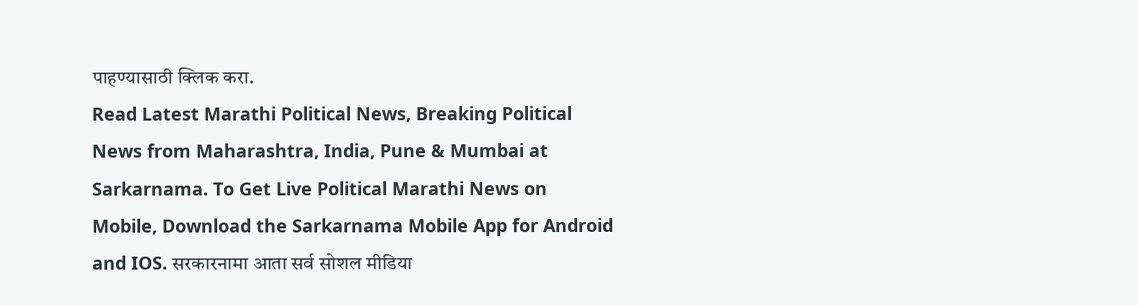पाहण्यासाठी क्लिक करा.
Read Latest Marathi Political News, Breaking Political News from Maharashtra, India, Pune & Mumbai at Sarkarnama. To Get Live Political Marathi News on Mobile, Download the Sarkarnama Mobile App for Android and IOS. सरकारनामा आता सर्व सोशल मीडिया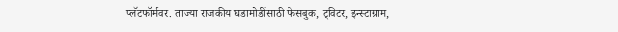प्लॅटफॉर्मवर. ताज्या राजकीय घडामोडींसाठी फेसबुक, ट्विटर, इन्स्टाग्राम,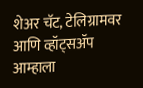शेअर चॅट, टेलिग्रामवर आणि व्हॉट्सॲप आम्हाला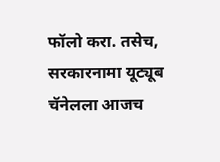फॉलो करा. तसेच, सरकारनामा यूट्यूब चॅनेलला आजच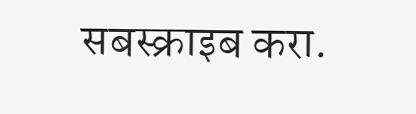सबस्क्राइब करा.